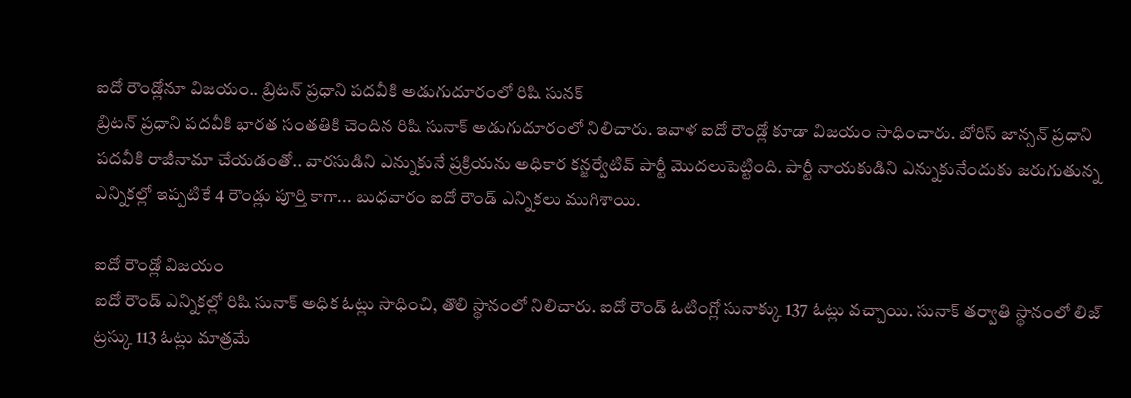ఐదో రౌండ్లోనూ విజయం.. బ్రిటన్ ప్రధాని పదవీకి అడుగుదూరంలో రిషి సునక్
బ్రిటన్ ప్రధాని పదవీకి భారత సంతతికి చెందిన రిషి సునాక్ అడుగుదూరంలో నిలిచారు. ఇవాళ ఐదో రౌండ్లో కూడా విజయం సాధించారు. బోరిస్ జాన్సన్ ప్రధాని పదవీకి రాజీనామా చేయడంతో.. వారసుడిని ఎన్నుకునే ప్రక్రియను అధికార కన్జర్వేటివ్ పార్టీ మొదలుపెట్టింది. పార్టీ నాయకుడిని ఎన్నుకునేందుకు జరుగుతున్న ఎన్నికల్లో ఇప్పటికే 4 రౌండ్లు పూర్తి కాగా... బుధవారం ఐదో రౌండ్ ఎన్నికలు ముగిశాయి.

ఐదో రౌండ్లో విజయం
ఐదో రౌండ్ ఎన్నికల్లో రిషి సునాక్ అధిక ఓట్లు సాధించి, తొలి స్థానంలో నిలిచారు. ఐదో రౌండ్ ఓటింగ్లో సునాక్కు 137 ఓట్లు వచ్చాయి. సునాక్ తర్వాతి స్థానంలో లిజ్ ట్రస్కు 113 ఓట్లు మాత్రమే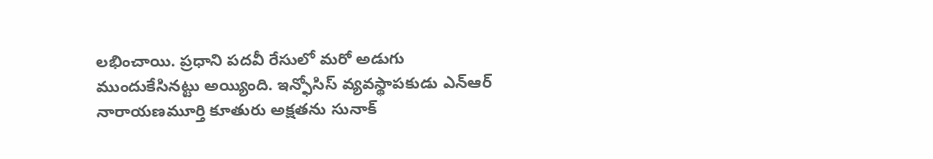లభించాయి. ప్రధాని పదవీ రేసులో మరో అడుగు ముందుకేసినట్టు అయ్యింది. ఇన్ఫోసిస్ వ్యవస్థాపకుడు ఎన్ఆర్ నారాయణమూర్తి కూతురు అక్షతను సునాక్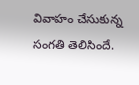వివాహం చేసుకున్న సంగతి తెలిసిందే.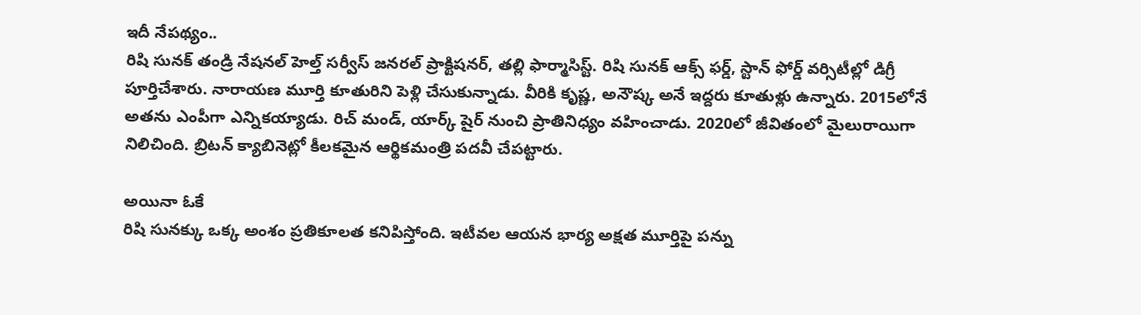ఇదీ నేపథ్యం..
రిషి సునక్ తండ్రి నేషనల్ హెల్త్ సర్వీస్ జనరల్ ప్రాక్టిషనర్, తల్లి ఫార్మాసిస్ట్. రిషి సునక్ ఆక్స్ ఫర్డ్, స్టాన్ ఫోర్డ్ వర్సిటీల్లో డిగ్రీ పూర్తిచేశారు. నారాయణ మూర్తి కూతురిని పెళ్లి చేసుకున్నాడు. వీరికి కృష్ణ, అనౌష్క అనే ఇద్దరు కూతుళ్లు ఉన్నారు. 2015లోనే అతను ఎంపీగా ఎన్నికయ్యాడు. రిచ్ మండ్, యార్క్ షైర్ నుంచి ప్రాతినిధ్యం వహించాడు. 2020లో జీవితంలో మైలురాయిగా నిలిచింది. బ్రిటన్ క్యాబినెట్లో కీలకమైన ఆర్థికమంత్రి పదవీ చేపట్టారు.

అయినా ఓకే
రిషి సునక్కు ఒక్క అంశం ప్రతికూలత కనిపిస్తోంది. ఇటీవల ఆయన భార్య అక్షత మూర్తిపై పన్ను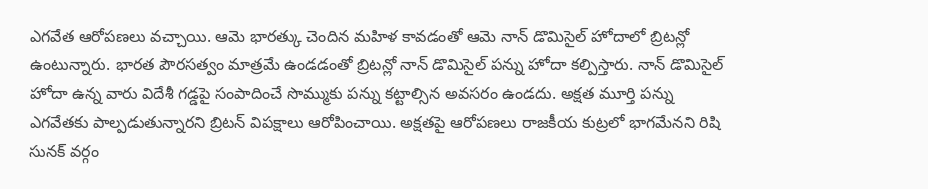ఎగవేత ఆరోపణలు వచ్చాయి. ఆమె భారత్కు చెందిన మహిళ కావడంతో ఆమె నాన్ డొమిసైల్ హోదాలో బ్రిటన్లో ఉంటున్నారు. భారత పౌరసత్వం మాత్రమే ఉండడంతో బ్రిటన్లో నాన్ డొమిసైల్ పన్ను హోదా కల్పిస్తారు. నాన్ డొమిసైల్ హోదా ఉన్న వారు విదేశీ గడ్డపై సంపాదించే సొమ్ముకు పన్ను కట్టాల్సిన అవసరం ఉండదు. అక్షత మూర్తి పన్ను ఎగవేతకు పాల్పడుతున్నారని బ్రిటన్ విపక్షాలు ఆరోపించాయి. అక్షతపై ఆరోపణలు రాజకీయ కుట్రలో భాగమేనని రిషి సునక్ వర్గం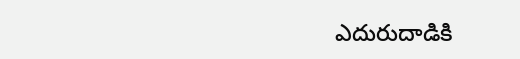ఎదురుదాడికి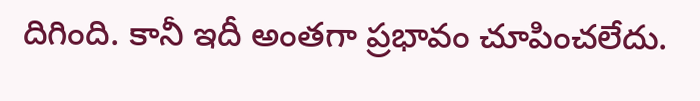దిగింది. కానీ ఇదీ అంతగా ప్రభావం చూపించలేదు.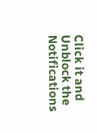Click it and Unblock the Notifications